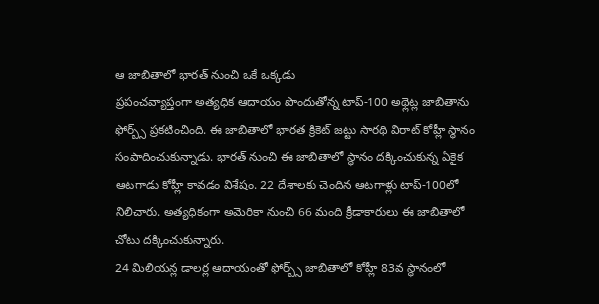ఆ జాబితాలో భారత్ నుంచి ఒకే ఒక్కడు
ప్రపంచవ్యాప్తంగా అత్యధిక ఆదాయం పొందుతోన్న టాప్-100 అథ్లెట్ల జాబితాను ఫోర్బ్స్ ప్రకటించింది. ఈ జాబితాలో భారత క్రికెట్ జట్టు సారథి విరాట్ కోహ్లీ స్థానం సంపాదించుకున్నాడు. భారత్ నుంచి ఈ జాబితాలో స్థానం దక్కించుకున్న ఏకైక ఆటగాడు కోహ్లీ కావడం విశేషం. 22 దేశాలకు చెందిన ఆటగాళ్లు టాప్-100లో నిలిచారు. అత్యధికంగా అమెరికా నుంచి 66 మంది క్రీడాకారులు ఈ జాబితాలో చోటు దక్కించుకున్నారు.
24 మిలియన్ల డాలర్ల ఆదాయంతో ఫోర్బ్స్ జాబితాలో కోహ్లీ 83వ స్థానంలో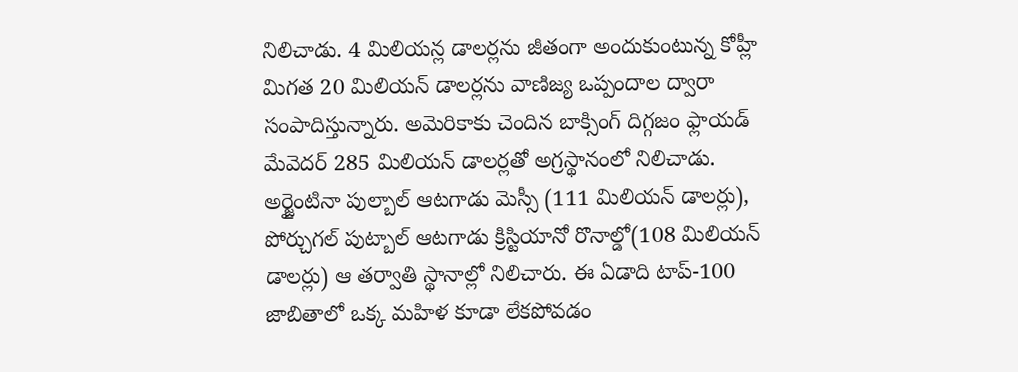నిలిచాడు. 4 మిలియన్ల డాలర్లను జీతంగా అందుకుంటున్న కోహ్లీ మిగత 20 మిలియన్ డాలర్లను వాణిజ్య ఒప్పందాల ద్వారా సంపాదిస్తున్నారు. అమెరికాకు చెందిన బాక్సింగ్ దిగ్గజం ఫ్లాయడ్ మేవెదర్ 285 మిలియన్ డాలర్లతో అగ్రస్థానంలో నిలిచాడు. అర్జైంటినా పుల్బాల్ ఆటగాడు మెస్సీ (111 మిలియన్ డాలర్లు), పోర్చుగల్ పుట్బాల్ ఆటగాడు క్రిస్టియానో రొనాల్డో(108 మిలియన్ డాలర్లు) ఆ తర్వాతి స్థానాల్లో నిలిచారు. ఈ ఏడాది టాప్-100 జాబితాలో ఒక్క మహిళ కూడా లేకపోవడం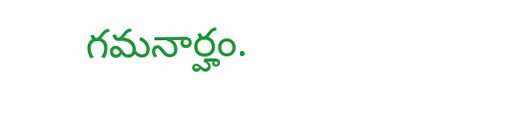గమనార్హం.